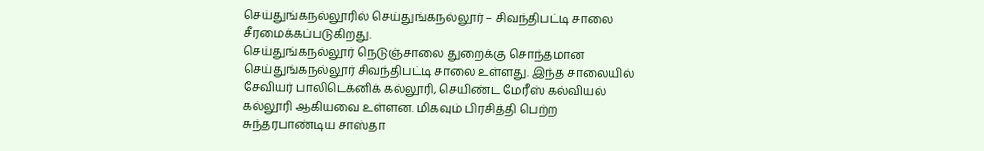செய்துங்கநல்லூரில் செய்துங்கநல்லூர் – சிவந்திபட்டி சாலை சீரமைக்கப்படுகிறது.
செய்துங்கநல்லூர் நெடுஞ்சாலை துறைக்கு சொந்தமான செய்துங்கநல்லூர் சிவந்திபட்டி சாலை உள்ளது. இந்த சாலையில் சேவியர் பாலிடெக்னிக் கல்லூரி, செயிண்ட மேரீஸ் கல்வியல் கல்லூரி ஆகியவை உள்ளன. மிகவும் பிரசித்தி பெற்ற சுந்தரபாண்டிய சாஸ்தா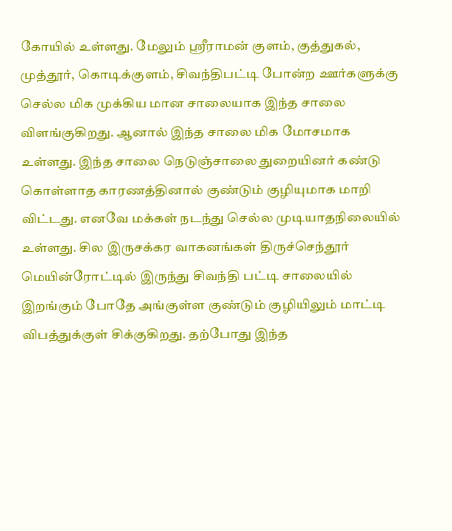கோயில் உள்ளது. மேலும் ஸ்ரீராமன் குளம், குத்துகல், முத்தூர், கொடிக்குளம், சிவந்திபட்டி போன்ற ஊர்களுக்கு செல்ல மிக முக்கிய மான சாலையாக இந்த சாலை விளங்குகிறது. ஆனால் இந்த சாலை மிக மோசமாக உள்ளது. இந்த சாலை நெடுஞ்சாலை துறையினர் கண்டு கொள்ளாத காரணத்தினால் குண்டும் குழியுமாக மாறி விட்டது. எனவே மக்கள் நடந்து செல்ல முடியாதநிலையில் உள்ளது. சில இருசக்கர வாகனங்கள் திருச்செந்தூர் மெயின்ரோட்டில் இருந்து சிவந்தி பட்டி சாலையில் இறங்கும் போதே அங்குள்ள குண்டும் குழியிலும் மாட்டி விபத்துக்குள் சிக்குகிறது. தற்போது இந்த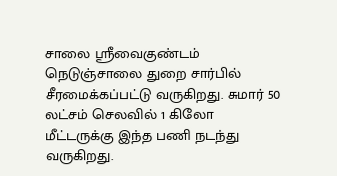சாலை ஸ்ரீவைகுண்டம் நெடுஞ்சாலை துறை சார்பில் சீரமைக்கப்பட்டு வருகிறது. சுமார் 50 லட்சம் செலவில் 1 கிலோ மீட்டருக்கு இந்த பணி நடந்து வருகிறது.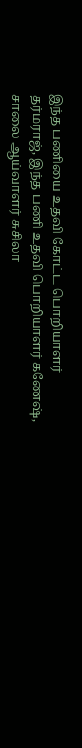இந்த பணியை உதவி கோட்ட பொறியாளர் தர்மராஜ், இந்த பணி உதவி பொறியாளர் கணேஷ், சாலை ஆய்வாளர் சுசிலா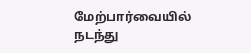மேற்பார்வையில் நடந்து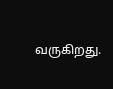வருகிறது.